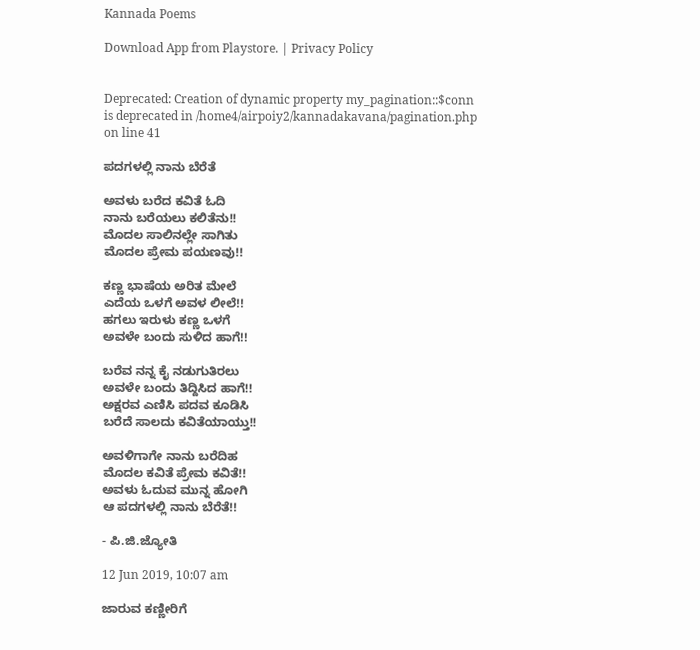Kannada Poems

Download App from Playstore. | Privacy Policy


Deprecated: Creation of dynamic property my_pagination::$conn is deprecated in /home4/airpoiy2/kannadakavana/pagination.php on line 41

ಪದಗಳಲ್ಲಿ ನಾನು ಬೆರೆತೆ

ಅವಳು ಬರೆದ ಕವಿತೆ ಓದಿ
ನಾನು ಬರೆಯಲು ಕಲಿತೆನು!!
ಮೊದಲ ಸಾಲಿನಲ್ಲೇ ಸಾಗಿತು
ಮೊದಲ ಪ್ರೇಮ ಪಯಣವು!!

ಕಣ್ಣ ಭಾಷೆಯ ಅರಿತ ಮೇಲೆ
ಎದೆಯ ಒಳಗೆ ಅವಳ ಲೀಲೆ!!
ಹಗಲು ಇರುಳು ಕಣ್ಣ ಒಳಗೆ
ಅವಳೇ ಬಂದು ಸುಳಿದ ಹಾಗೆ!!

ಬರೆವ ನನ್ನ ಕೈ ನಡುಗುತಿರಲು
ಅವಳೇ ಬಂದು ತಿದ್ದಿಸಿದ ಹಾಗೆ!!
ಅಕ್ಷರವ ಎಣಿಸಿ ಪದವ ಕೂಡಿಸಿ
ಬರೆದೆ ಸಾಲದು ಕವಿತೆಯಾಯ್ತು!!

ಅವಳಿಗಾಗೇ ನಾನು ಬರೆದಿಹ
ಮೊದಲ ಕವಿತೆ ಪ್ರೇಮ ಕವಿತೆ!!
ಅವಳು ಓದುವ ಮುನ್ನ ಹೋಗಿ
ಆ ಪದಗಳಲ್ಲಿ ನಾನು ಬೆರೆತೆ!!

- ಪಿ.ಜಿ.ಜ್ಯೋತಿ

12 Jun 2019, 10:07 am

ಜಾರುವ ಕಣ್ಣೀರಿಗೆ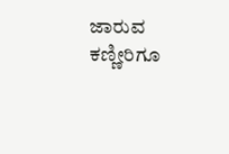ಜಾರುವ ಕಣ್ಣೀರಿಗೂ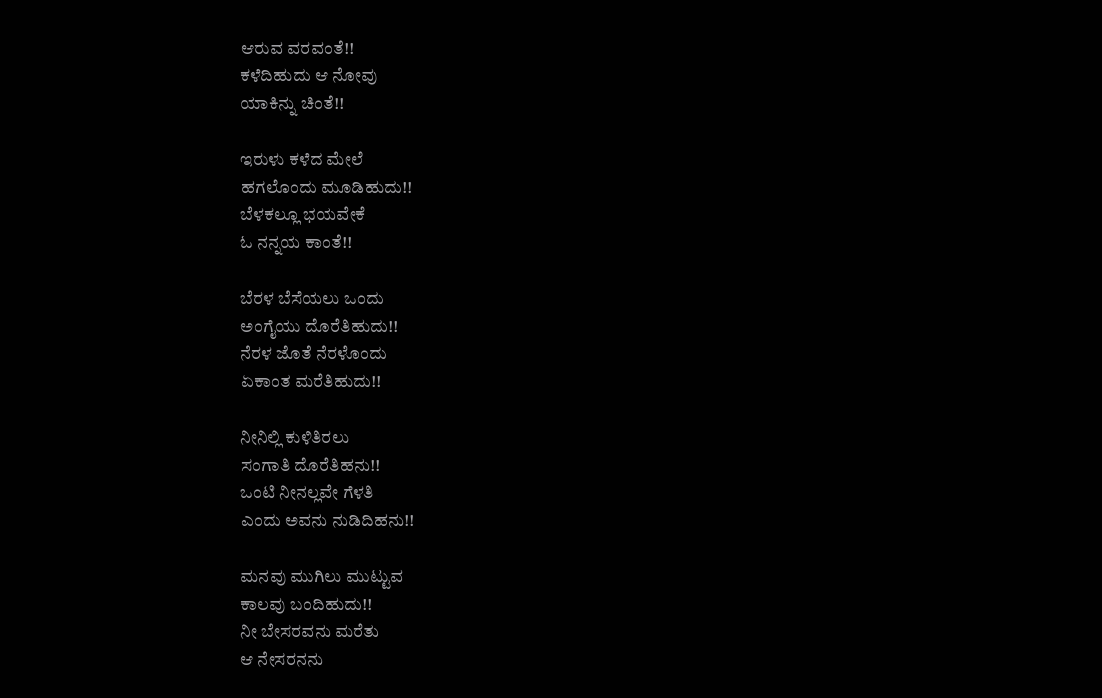ಆರುವ ವರವಂತೆ!!
ಕಳೆದಿಹುದು ಆ ನೋವು
ಯಾಕಿನ್ನು ಚಿಂತೆ!!

ಇರುಳು ಕಳೆದ ಮೇಲೆ
ಹಗಲೊಂದು ಮೂಡಿಹುದು!!
ಬೆಳಕಲ್ಲೂ ಭಯವೇಕೆ
ಓ ನನ್ನಯ ಕಾಂತೆ!!

ಬೆರಳ ಬೆಸೆಯಲು ಒಂದು
ಅಂಗೈಯು ದೊರೆತಿಹುದು!!
ನೆರಳ ಜೊತೆ ನೆರಳೊಂದು
ಏಕಾಂತ ಮರೆತಿಹುದು!!

ನೀನಿಲ್ಲಿ ಕುಳಿತಿರಲು
ಸಂಗಾತಿ ದೊರೆತಿಹನು!!
ಒಂಟಿ ನೀನಲ್ಲವೇ ಗೆಳತಿ
ಎಂದು ಅವನು ನುಡಿದಿಹನು!!

ಮನವು ಮುಗಿಲು ಮುಟ್ಟುವ
ಕಾಲವು ಬಂದಿಹುದು!!
ನೀ ಬೇಸರವನು ಮರೆತು
ಆ ನೇಸರನನು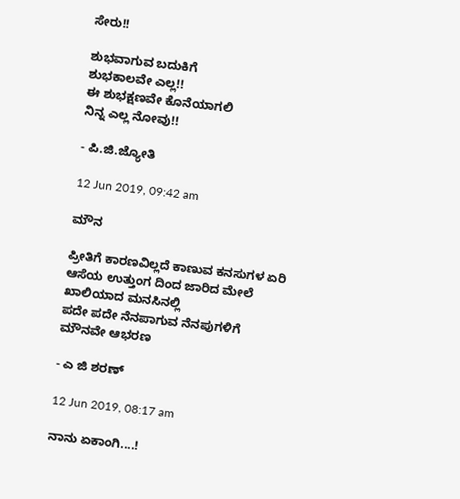ಸೇರು!!

ಶುಭವಾಗುವ ಬದುಕಿಗೆ
ಶುಭಕಾಲವೇ ಎಲ್ಲ!!
ಈ ಶುಭಕ್ಷಣವೇ ಕೊನೆಯಾಗಲಿ
ನಿನ್ನ ಎಲ್ಲ ನೋವು!!

- ಪಿ.ಜಿ.ಜ್ಯೋತಿ

12 Jun 2019, 09:42 am

ಮೌನ

ಪ್ರೀತಿಗೆ ಕಾರಣವಿಲ್ಲದೆ ಕಾಣುವ ಕನಸುಗಳ‌ ಏರಿ
ಆಸೆಯ ಉತ್ತುಂಗ ದಿಂದ ಜಾರಿದ ಮೇಲೆ
ಖಾಲಿಯಾದ ಮನಸಿನಲ್ಲಿ
ಪದೇ ಪದೇ ನೆನಪಾಗುವ ನೆನಪುಗಳಿಗೆ
ಮೌನವೇ ಆಭರಣ

- ಎ ಜಿ ಶರಣ್

12 Jun 2019, 08:17 am

ನಾನು ಏಕಾಂಗಿ....!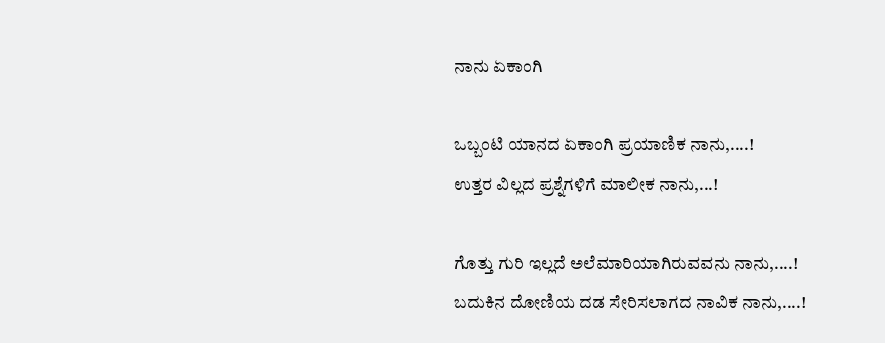ನಾನು ಏಕಾಂಗಿ

ಒಬ್ಬಂಟಿ ಯಾನದ ಏಕಾಂಗಿ ಪ್ರಯಾಣಿಕ ನಾನು,....!
ಉತ್ತರ ವಿಲ್ಲದ ಪ್ರಶ್ನೆಗಳಿಗೆ ಮಾಲೀಕ ನಾನು,...!

ಗೊತ್ತು ಗುರಿ ಇಲ್ಲದೆ ಅಲೆಮಾರಿಯಾಗಿರುವವನು ನಾನು,....!
ಬದುಕಿನ ದೋಣಿಯ ದಡ ಸೇರಿಸಲಾಗದ ನಾವಿಕ ನಾನು,....!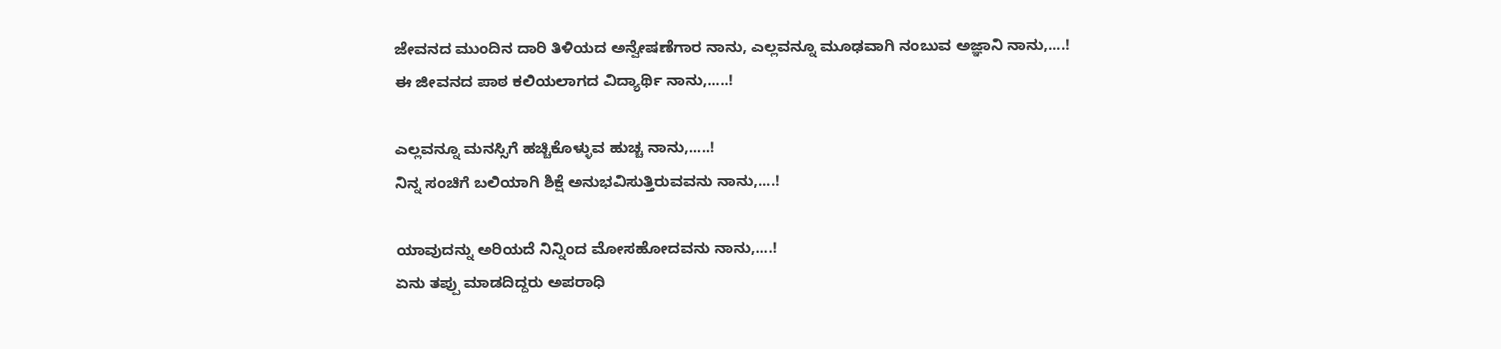ಜೇವನದ ಮುಂದಿನ ದಾರಿ ತಿಳಿಯದ ಅನ್ವೇಷಣೆಗಾರ ನಾನು, ಎಲ್ಲವನ್ನೂ ಮೂಢವಾಗಿ ನಂಬುವ ಅಜ್ಞಾನಿ ನಾನು,....!
ಈ ಜೀವನದ ಪಾಠ ಕಲಿಯಲಾಗದ ವಿದ್ಯಾರ್ಥಿ ನಾನು,.....!

ಎಲ್ಲವನ್ನೂ ಮನಸ್ಸಿಗೆ ಹಚ್ಚಿಕೊಳ್ಳುವ ಹುಚ್ಚ ನಾನು,.....!
ನಿನ್ನ ಸಂಚಿಗೆ ಬಲಿಯಾಗಿ ಶಿಕ್ಷೆ ಅನುಭವಿಸುತ್ತಿರುವವನು ನಾನು,....!

ಯಾವುದನ್ನು ಅರಿಯದೆ ನಿನ್ನಿಂದ ಮೋಸಹೋದವನು ನಾನು,....!
ಏನು ತಪ್ಪು ಮಾಡದಿದ್ದರು ಅಪರಾಧಿ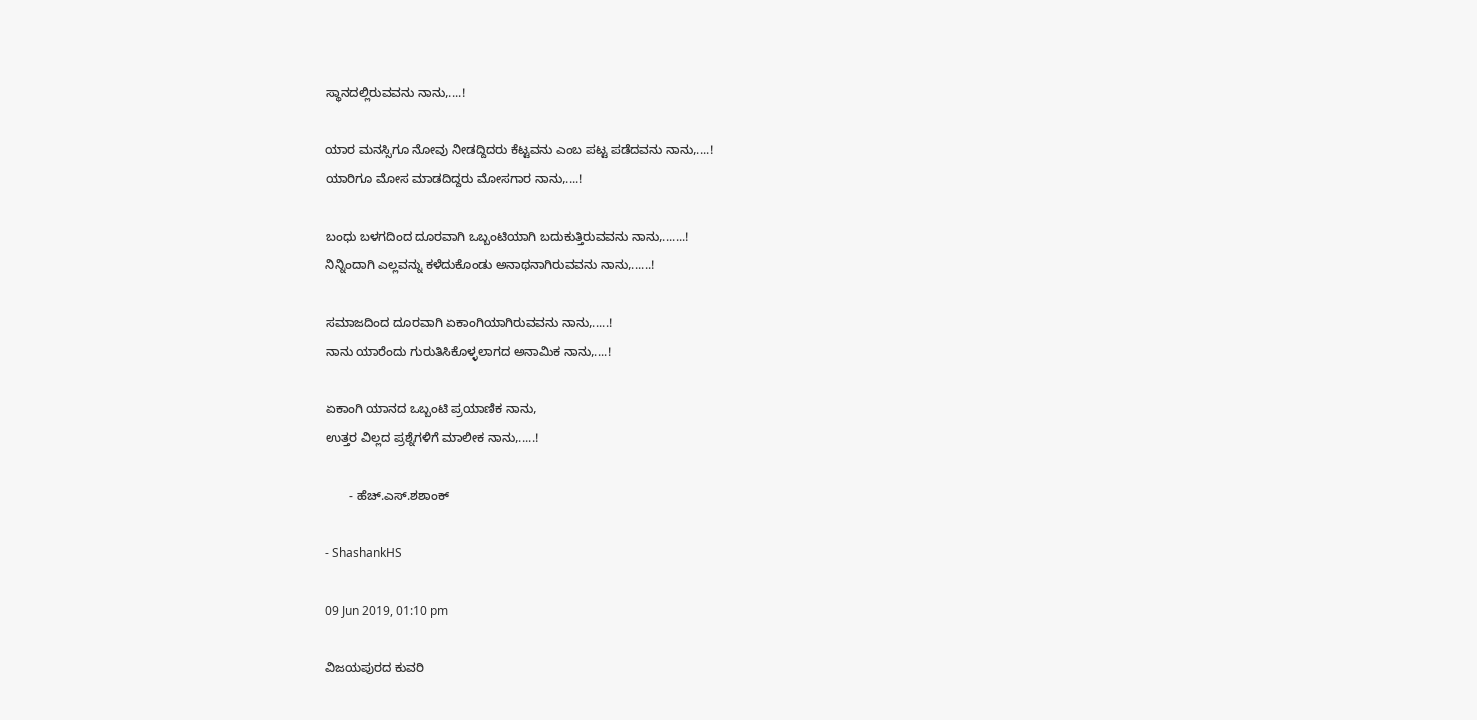ಸ್ಥಾನದಲ್ಲಿರುವವನು ನಾನು,....!

ಯಾರ ಮನಸ್ಸಿಗೂ ನೋವು ನೀಡದ್ದಿದರು ಕೆಟ್ಟವನು ಎಂಬ ಪಟ್ಟ ಪಡೆದವನು ನಾನು,....!
ಯಾರಿಗೂ ಮೋಸ ಮಾಡದಿದ್ದರು ಮೋಸಗಾರ ನಾನು,....!

ಬಂಧು ಬಳಗದಿಂದ ದೂರವಾಗಿ ಒಬ್ಬಂಟಿಯಾಗಿ ಬದುಕುತ್ತಿರುವವನು ನಾನು,.......!
ನಿನ್ನಿಂದಾಗಿ ಎಲ್ಲವನ್ನು ಕಳೆದುಕೊಂಡು ಅನಾಥನಾಗಿರುವವನು ನಾನು,......!

ಸಮಾಜದಿಂದ ದೂರವಾಗಿ ಏಕಾಂಗಿಯಾಗಿರುವವನು ನಾನು,.....!
ನಾನು ಯಾರೆಂದು ಗುರುತಿಸಿಕೊಳ್ಳಲಾಗದ ಅನಾಮಿಕ ನಾನು,....!

ಏಕಾಂಗಿ ಯಾನದ ಒಬ್ಬಂಟಿ ಪ್ರಯಾಣಿಕ ನಾನು,
ಉತ್ತರ ವಿಲ್ಲದ ಪ್ರಶ್ನೆಗಳಿಗೆ ಮಾಲೀಕ ನಾನು,.....!

       - ಹೆಚ್.ಎಸ್.ಶಶಾಂಕ್

- ShashankHS

09 Jun 2019, 01:10 pm

ವಿಜಯಪುರದ ಕುವರಿ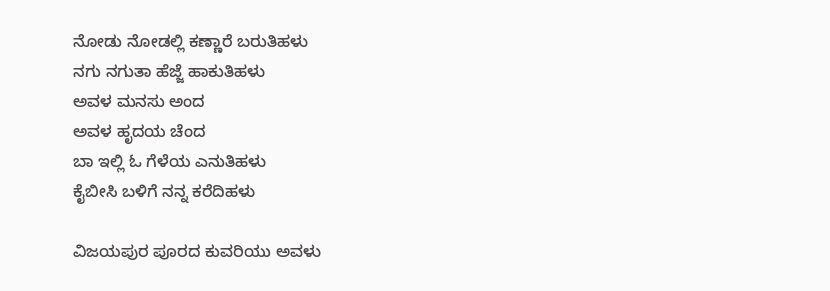ನೋಡು ನೋಡಲ್ಲಿ ಕಣ್ಣಾರೆ ಬರುತಿಹಳು
ನಗು ನಗುತಾ ಹೆಜ್ಜೆ ಹಾಕುತಿಹಳು
ಅವಳ ಮನಸು ಅಂದ
ಅವಳ ಹೃದಯ ಚೆಂದ
ಬಾ ಇಲ್ಲಿ ಓ ಗೆಳೆಯ ಎನುತಿಹಳು
ಕೈಬೀಸಿ ಬಳಿಗೆ ನನ್ನ ಕರೆದಿಹಳು

ವಿಜಯಪುರ ಪೂರದ ಕುವರಿಯು ಅವಳು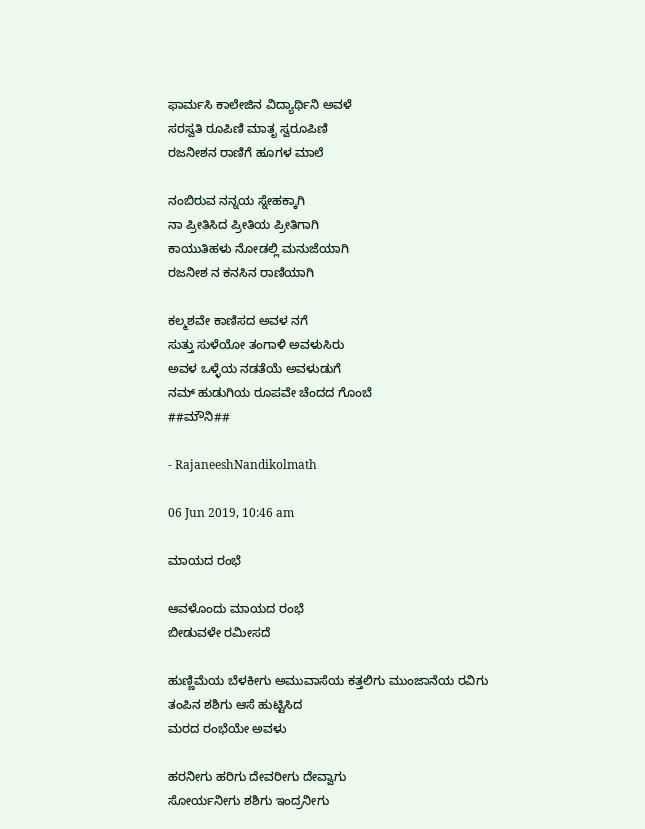ಫಾರ್ಮಸಿ ಕಾಲೇಜಿನ ವಿದ್ಯಾರ್ಥಿನಿ ಅವಳೆ
ಸರಸ್ವತಿ ರೂಪಿಣಿ ಮಾತೃ ಸ್ವರೂಪಿಣಿ
ರಜನೀಶನ ರಾಣಿಗೆ ಹೂಗಳ ಮಾಲೆ

ನಂಬಿರುವ ನನ್ನಯ ಸ್ನೇಹಕ್ಕಾಗಿ
ನಾ ಪ್ರೀತಿಸಿದ ಪ್ರೀತಿಯ ಪ್ರೀತಿಗಾಗಿ
ಕಾಯುತಿಹಳು ನೋಡಲ್ಲಿ ಮನುಜೆಯಾಗಿ
ರಜನೀಶ ನ ಕನಸಿನ ರಾಣಿಯಾಗಿ

ಕಲ್ಮಶವೇ ಕಾಣಿಸದ ಅವಳ ನಗೆ
ಸುತ್ತು ಸುಳೆಯೋ ತಂಗಾಳಿ ಅವಳುಸಿರು
ಅವಳ ಒಳ್ಳೆಯ ನಡತೆಯೆ ಅವಳುಡುಗೆ
ನಮ್ ಹುಡುಗಿಯ ರೂಪವೇ ಚೆಂದದ ಗೊಂಬೆ
##ಮೌನಿ##

- RajaneeshNandikolmath

06 Jun 2019, 10:46 am

ಮಾಯದ ರಂಭೆ

ಆವಳೊಂದು ಮಾಯದ ರಂಭೆ
ಬೀಡುವಳೇ ರಮೀಸದೆ

ಹುಣ್ಣಿಮೆಯ ಬೆಳಕೀಗು ಅಮುವಾಸೆಯ ಕತ್ತಲಿಗು ಮುಂಜಾನೆಯ ರವಿಗು
ತಂಪಿನ ಶಶಿಗು ಆಸೆ ಹುಟ್ಟಿಸಿದ
ಮರದ ರಂಭೆಯೇ ಅವಳು

ಹರನೀಗು ಹರಿಗು ದೇವರೀಗು ದೇವ್ವಾಗು
ಸೋರ್ಯನೀಗು ಶಶಿಗು ಇಂದ್ರನೀಗು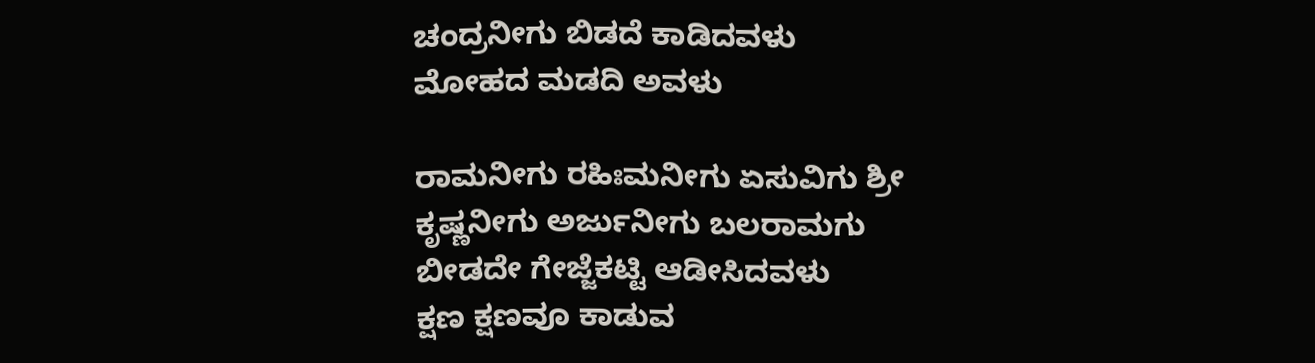ಚಂದ್ರನೀಗು ಬಿಡದೆ ಕಾಡಿದವಳು
ಮೋಹದ ಮಡದಿ ಅವಳು

ರಾಮನೀಗು ರಹಿಃಮನೀಗು ಏಸುವಿಗು ಶ್ರೀ
ಕೃಷ್ಣನೀಗು ಅರ್ಜುನೀಗು ಬಲರಾಮಗು
ಬೀಡದೇ ಗೇಜ್ಜೆಕಟ್ಟಿ ಆಡೀಸಿದವಳು
ಕ್ಷಣ ಕ್ಷಣವೂ ಕಾಡುವ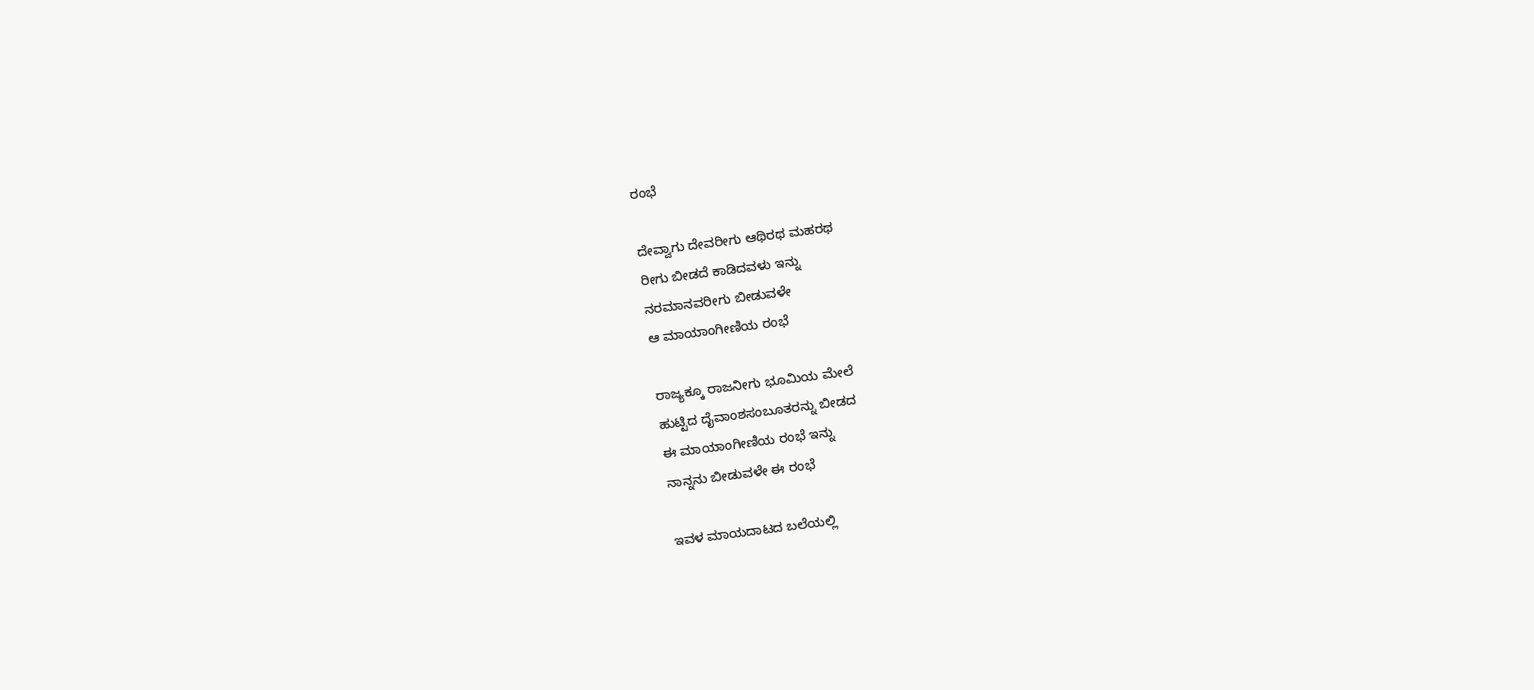ರಂಭೆ

ದೇವ್ವಾಗು ದೇವರೀಗು ಆಥಿರಥ ಮಹರಥ
ರೀಗು ಬೀಡದೆ ಕಾಡಿದವಳು ಇನ್ನು
ನರಮಾನವರೀಗು ಬೀಡುವಳೇ
ಆ ಮಾಯಾಂಗೀಣಿಯ ರಂಭೆ

ರಾಜ್ಯಕ್ಕೂ ರಾಜನೀಗು ಭೂಮಿಯ ಮೇಲೆ
ಹುಟ್ಟಿದ ದೈವಾಂಶಸಂಬೂತರನ್ನು ಬೀಡದ
ಈ ಮಾಯಾಂಗೀಣಿಯ ರಂಭೆ ಇನ್ನು
ನಾನ್ನನು ಬೀಡುವಳೇ ಈ ರಂಭೆ

ಇವಳ ಮಾಯದಾಟದ ಬಲೆಯಲ್ಲಿ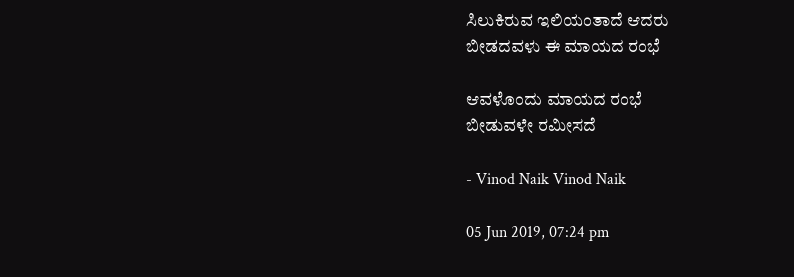ಸಿಲುಕಿರುವ ಇಲಿಯಂತಾದೆ ಆದರು
ಬೀಡದವಳು ಈ ಮಾಯದ ರಂಭೆ

ಆವಳೊಂದು ಮಾಯದ ರಂಭೆ
ಬೀಡುವಳೇ ರಮೀಸದೆ

- Vinod Naik Vinod Naik

05 Jun 2019, 07:24 pm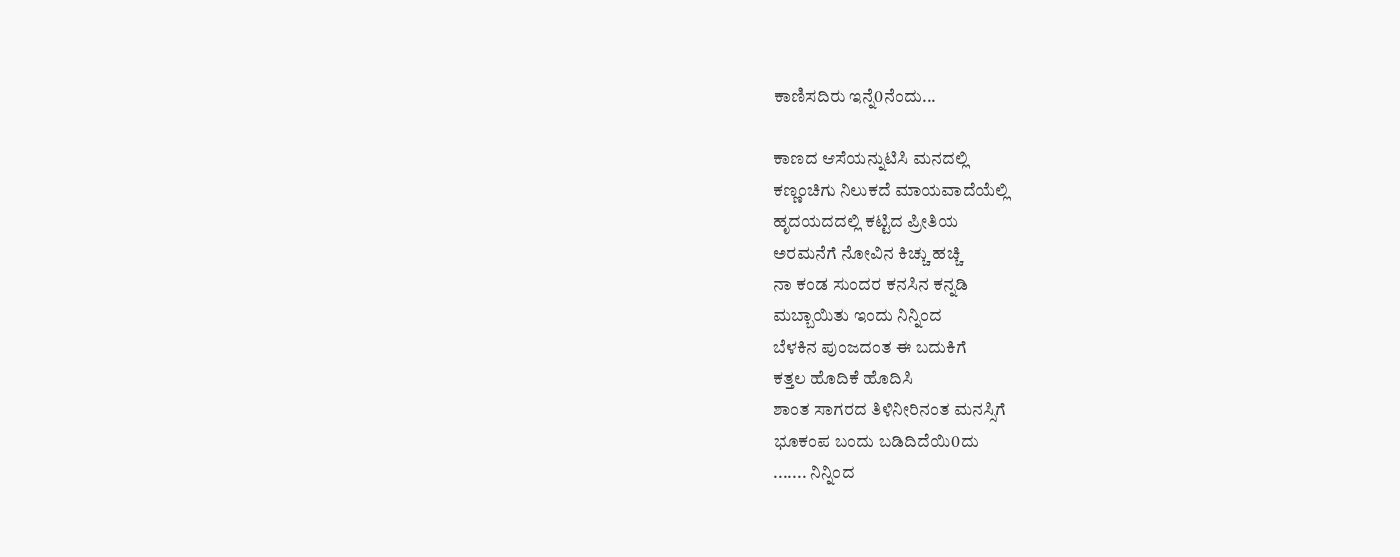ಕಾಣಿಸದಿರು ಇನ್ನೆ0ನೆಂದು...

ಕಾಣದ ಆಸೆಯನ್ನುಟಿಸಿ ಮನದಲ್ಲಿ
ಕಣ್ಣಂಚಿಗು ನಿಲುಕದೆ ಮಾಯವಾದೆಯೆಲ್ಲಿ
ಹೃದಯದದಲ್ಲಿ ಕಟ್ಟಿದ ಪ್ರೀತಿಯ
ಅರಮನೆಗೆ ನೋವಿನ ಕಿಚ್ಚು ಹಚ್ಚಿ
ನಾ ಕಂಡ ಸುಂದರ ಕನಸಿನ ಕನ್ನಡಿ
ಮಬ್ಬಾಯಿತು ಇಂದು ನಿನ್ನಿಂದ
ಬೆಳಕಿನ ಪುಂಜದಂತ ಈ ಬದುಕಿಗೆ
ಕತ್ತಲ ಹೊದಿಕೆ ಹೊದಿಸಿ
ಶಾಂತ ಸಾಗರದ ತಿಳಿನೀರಿನಂತ ಮನಸ್ಸಿಗೆ
ಭೂಕಂಪ ಬಂದು ಬಡಿದಿದೆಯಿ0ದು
....... ನಿನ್ನಿಂದ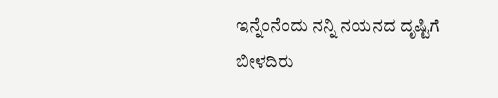ಇನ್ನೆಂನೆಂದು ನನ್ನಿ ನಯನದ ದೃಷ್ಟಿಗೆ
ಬೀಳದಿರು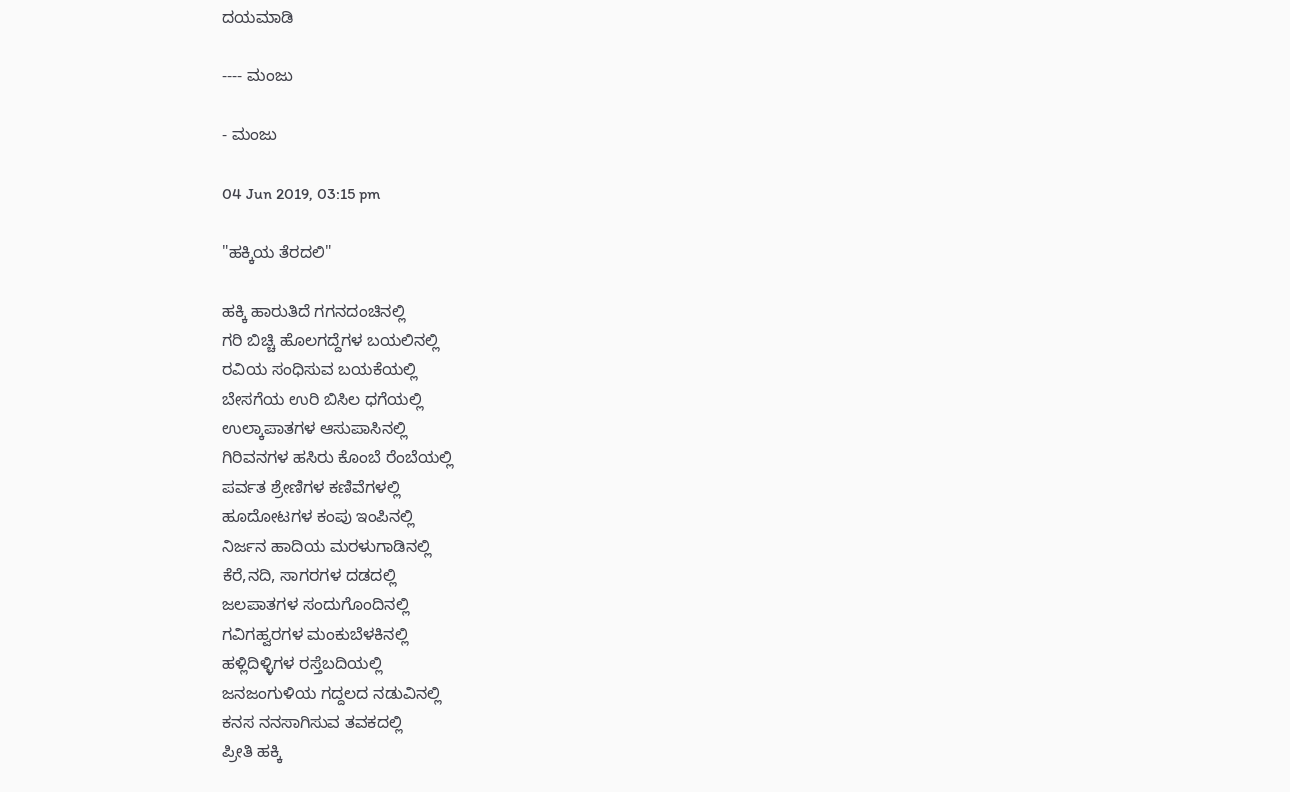ದಯಮಾಡಿ

---- ಮಂಜು

- ಮಂಜು

04 Jun 2019, 03:15 pm

"ಹಕ್ಕಿಯ ತೆರದಲಿ"

ಹಕ್ಕಿ ಹಾರುತಿದೆ ಗಗನದಂಚಿನಲ್ಲಿ
ಗರಿ ಬಿಚ್ಚಿ ಹೊಲಗದ್ದೆಗಳ ಬಯಲಿನಲ್ಲಿ
ರವಿಯ ಸಂಧಿಸುವ ಬಯಕೆಯಲ್ಲಿ
ಬೇಸಗೆಯ ಉರಿ ಬಿಸಿಲ ಧಗೆಯಲ್ಲಿ
ಉಲ್ಕಾಪಾತಗಳ ಆಸುಪಾಸಿನಲ್ಲಿ
ಗಿರಿವನಗಳ ಹಸಿರು ಕೊಂಬೆ ರೆಂಬೆಯಲ್ಲಿ
ಪರ್ವತ ಶ್ರೇಣಿಗಳ ಕಣಿವೆಗಳಲ್ಲಿ
ಹೂದೋಟಗಳ ಕಂಪು ಇಂಪಿನಲ್ಲಿ
ನಿರ್ಜನ ಹಾದಿಯ ಮರಳುಗಾಡಿನಲ್ಲಿ
ಕೆರೆ,ನದಿ, ಸಾಗರಗಳ ದಡದಲ್ಲಿ
ಜಲಪಾತಗಳ ಸಂದುಗೊಂದಿನಲ್ಲಿ
ಗವಿಗಹ್ವರಗಳ ಮಂಕುಬೆಳಕಿನಲ್ಲಿ
ಹಳ್ಲಿದಿಳ್ಳಿಗಳ ರಸ್ತೆಬದಿಯಲ್ಲಿ
ಜನಜಂಗುಳಿಯ ಗದ್ದಲದ ನಡುವಿನಲ್ಲಿ
ಕನಸ ನನಸಾಗಿಸುವ ತವಕದಲ್ಲಿ
ಪ್ರೀತಿ ಹಕ್ಕಿ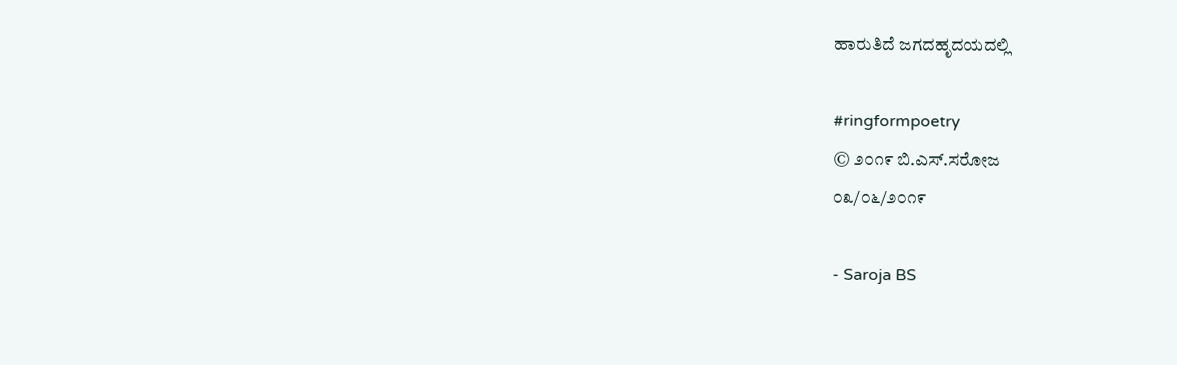ಹಾರುತಿದೆ ಜಗದಹೃದಯದಲ್ಲಿ

#ringformpoetry
© ೨೦೧೯ ಬಿ.ಎಸ್.ಸರೋಜ
೦೩/೦೬/೨೦೧೯

- Saroja BS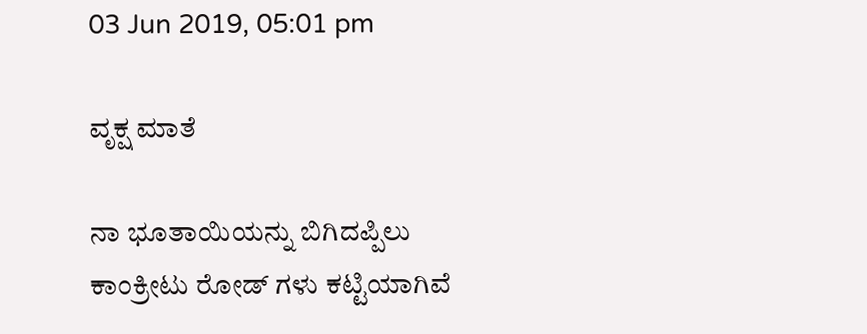03 Jun 2019, 05:01 pm

ವೃಕ್ಷ ಮಾತೆ

ನಾ ಭೂತಾಯಿಯನ್ನು ಬಿಗಿದಪ್ಪಿಲು
ಕಾಂಕ್ರೀಟು ರೋಡ್ ಗಳು ಕಟ್ಟಿಯಾಗಿವೆ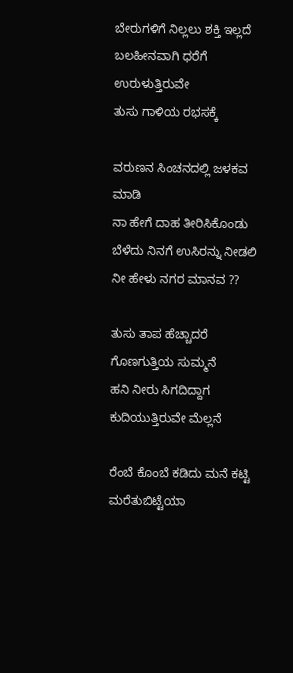ಬೇರುಗಳಿಗೆ ನಿಲ್ಲಲು ಶಕ್ತಿ ಇಲ್ಲದೆ
ಬಲಹೀನವಾಗಿ ಧರೆಗೆ ಉರುಳುತ್ತಿರುವೇ
ತುಸು ಗಾಳಿಯ ರಭಸಕ್ಕೆ

ವರುಣನ ಸಿಂಚನದಲ್ಲಿ ಜಳಕವ ಮಾಡಿ
ನಾ ಹೇಗೆ ದಾಹ ತೀರಿಸಿಕೊಂಡು
ಬೆಳೆದು ನಿನಗೆ ಉಸಿರನ್ನು ನೀಡಲಿ
ನೀ ಹೇಳು ನಗರ ಮಾನವ ??

ತುಸು ತಾಪ ಹೆಚ್ಚಾದರೆ ಗೊಣಗುತ್ತಿಯ ಸುಮ್ಮನೆ
ಹನಿ ನೀರು ಸಿಗದಿದ್ದಾಗ ಕುದಿಯುತ್ತಿರುವೇ ಮೆಲ್ಲನೆ

ರೆಂಬೆ ಕೊಂಬೆ ಕಡಿದು ಮನೆ ಕಟ್ಟಿ ಮರೆತುಬಿಟ್ಟೆಯಾ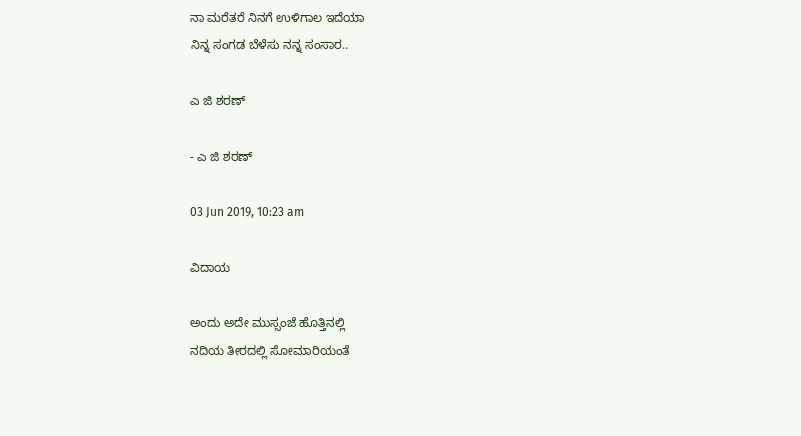ನಾ ಮರೆತರೆ ನಿನಗೆ ಉಳಿಗಾಲ ಇದೆಯಾ
ನಿನ್ನ ಸಂಗಡ ಬೆಳೆಸು ನನ್ನ ಸಂಸಾರ..

ಎ ಜಿ ಶರಣ್

- ಎ ಜಿ ಶರಣ್

03 Jun 2019, 10:23 am

ವಿದಾಯ

ಅಂದು ಅದೇ ಮುಸ್ಸಂಜೆ ಹೊತ್ತಿನಲ್ಲಿ
ನದಿಯ ತೀರದಲ್ಲಿ ಸೋಮಾರಿಯಂತೆ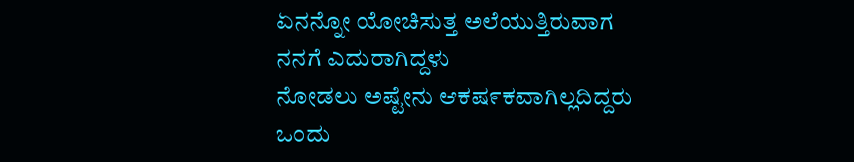ಏನನ್ನೋ ಯೋಚಿಸುತ್ತ ಅಲೆಯುತ್ತಿರುವಾಗ
ನನಗೆ ಎದುರಾಗಿದ್ದಳು
ನೋಡಲು ಅಷ್ಟೇನು ಆಕಷ೯ಕವಾಗಿಲ್ಲದಿದ್ದರು
ಒಂದು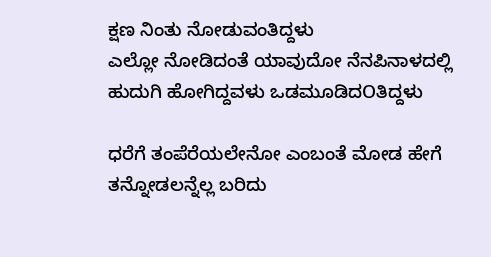ಕ್ಷಣ ನಿಂತು ನೋಡುವಂತಿದ್ದಳು
ಎಲ್ಲೋ ನೋಡಿದಂತೆ ಯಾವುದೋ ನೆನಪಿನಾಳದಲ್ಲಿ
ಹುದುಗಿ ಹೋಗಿದ್ದವಳು ಒಡಮೂಡಿದOತಿದ್ದಳು

ಧರೆಗೆ ತಂಪೆರೆಯಲೇನೋ ಎಂಬಂತೆ ಮೋಡ ಹೇಗೆ
ತನ್ನೋಡಲನ್ನೆಲ್ಲ ಬರಿದು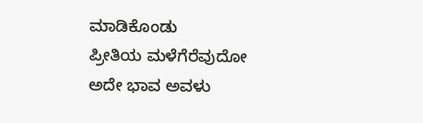ಮಾಡಿಕೊಂಡು
ಪ್ರೀತಿಯ ಮಳೆಗೆರೆವುದೋ
ಅದೇ ಭಾವ ಅವಳು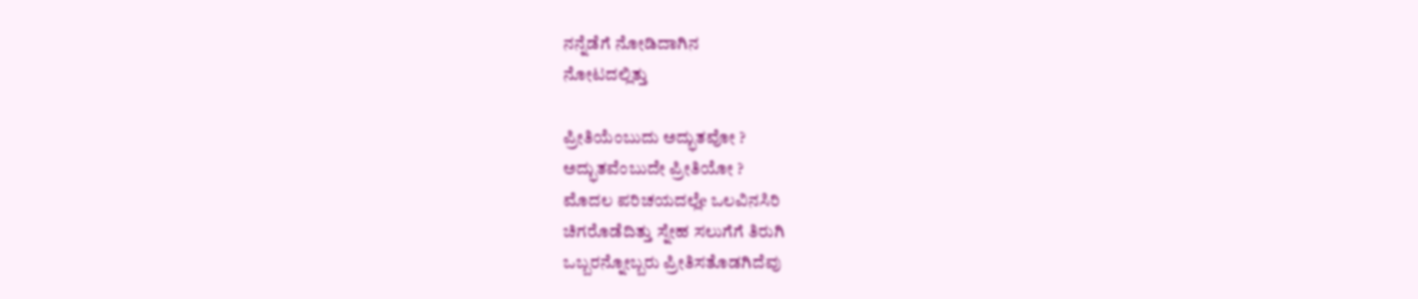ನನ್ನೆಡೆಗೆ ನೋಡಿದಾಗಿನ
ನೋಟದಲ್ಲಿತ್ತು

ಪ್ರೀತಿಯೆಂಬುದು ಅದ್ಭುತವೋ ?
ಅದ್ಭುತವೆಂಬುದೇ ಪ್ರೀತಿಯೋ ?
ಮೊದಲ ಪರಿಚಯದಲ್ಲೆe ಒಲವಿನಸಿರಿ
ಚಿಗರೊಡೆದಿತ್ತು ಸ್ನೇಹ ಸಲುಗೆಗೆ ತಿರುಗಿ
ಒಬ್ಬರನ್ನೋಬ್ಬರು ಪ್ರೀತಿಸತೊಡಗಿದೆವು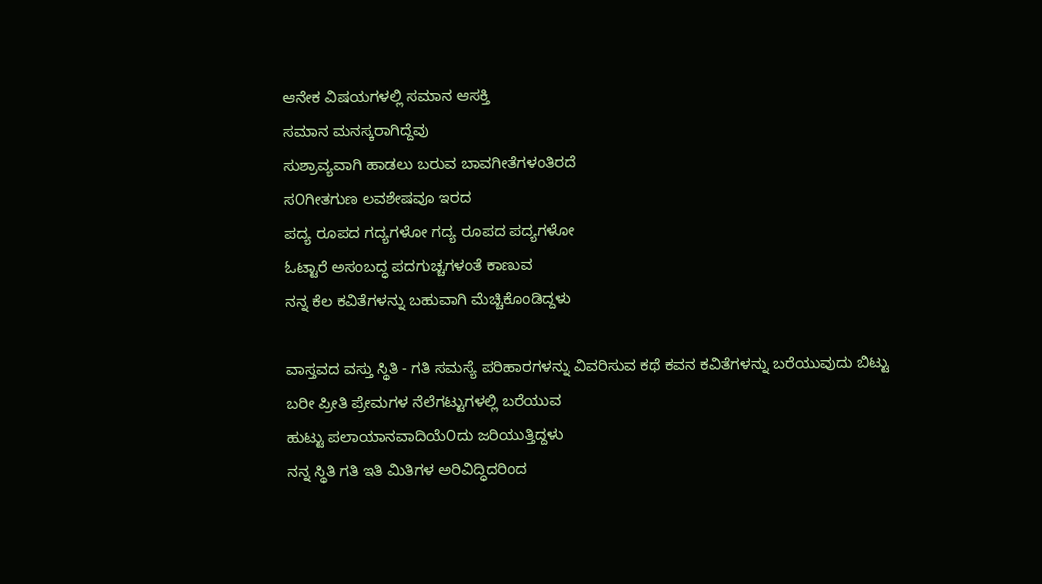ಆನೇಕ ವಿಷಯಗಳಲ್ಲಿ ಸಮಾನ ಆಸಕ್ತಿ
ಸಮಾನ ಮನಸ್ಕರಾಗಿದ್ದೆವು
ಸುಶ್ರಾವ್ಯವಾಗಿ ಹಾಡಲು ಬರುವ ಬಾವಗೀತೆಗಳಂತಿರದೆ
ಸ೦ಗೀತಗುಣ ಲವಶೇಷವೂ ಇರದ
ಪದ್ಯ ರೂಪದ ಗದ್ಯಗಳೋ ಗದ್ಯ ರೂಪದ ಪದ್ಯಗಳೋ
ಓಟ್ಟಾರೆ ಅಸಂಬದ್ಧ ಪದಗುಚ್ಚಗಳಂತೆ ಕಾಣುವ
ನನ್ನ ಕೆಲ ಕವಿತೆಗಳನ್ನು ಬಹುವಾಗಿ ಮೆಚ್ಚಿಕೊಂಡಿದ್ದಳು

ವಾಸ್ತವದ ವಸ್ತು ಸ್ಥಿತಿ - ಗತಿ ಸಮಸ್ಯೆ ಪರಿಹಾರಗಳನ್ನು ವಿವರಿಸುವ ಕಥೆ ಕವನ ಕವಿತೆಗಳನ್ನು ಬರೆಯುವುದು ಬಿಟ್ಟು
ಬರೀ ಪ್ರೀತಿ ಪ್ರೇಮಗಳ ನೆಲೆಗಟ್ಟುಗಳಲ್ಲಿ ಬರೆಯುವ
ಹುಟ್ಟು ಪಲಾಯಾನವಾದಿಯೆ೦ದು ಜರಿಯುತ್ತಿದ್ದಳು
ನನ್ನ ಸ್ಥಿತಿ ಗತಿ ಇತಿ ಮಿತಿಗಳ ಅರಿವಿದ್ಧಿದರಿಂದ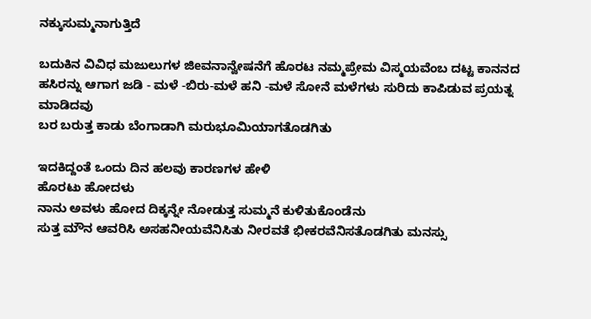ನಕ್ಕುಸುಮ್ಮನಾಗುತ್ತಿದೆ

ಬದುಕಿನ ವಿವಿಧ ಮಜುಲುಗಳ ಜಿeವನಾನ್ವೇಷನೆಗೆ ಹೊರಟ ನಮ್ಮಪ್ರೇಮ ವಿಸ್ಮಯವೆಂಬ ದಟ್ಟ ಕಾನನದ ಹಸಿರನ್ನು ಆಗಾಗ ಜಡಿ - ಮಳೆ -ಬಿರು-ಮಳೆ ಹನಿ -ಮಳೆ ಸೋನೆ ಮಳೆಗಳು ಸುರಿದು ಕಾಪಿಡುವ ಪ್ರಯತ್ನ ಮಾಡಿದವು
ಬರ ಬರುತ್ತ ಕಾಡು ಬೆಂಗಾಡಾಗಿ ಮರುಭೂಮಿಯಾಗತೊಡಗಿತು

ಇದಕಿದ್ದಂತೆ ಒಂದು ದಿನ ಹಲವು ಕಾರಣಗಳ ಹೇಳಿ
ಹೊರಟು ಹೋದಳು
ನಾನು ಅವಳು ಹೋದ ದಿಕ್ಕನ್ನೇ ನೋಡುತ್ತ ಸುಮ್ಮನೆ ಕುಳಿತುಕೊಂಡೆನು
ಸುತ್ತ ಮೌನ ಆವರಿಸಿ ಅಸಹನೀಯವೆನಿಸಿತು ನೀರವತೆ ಭೀಕರವೆನಿಸತೊಡಗಿತು ಮನಸ್ಸು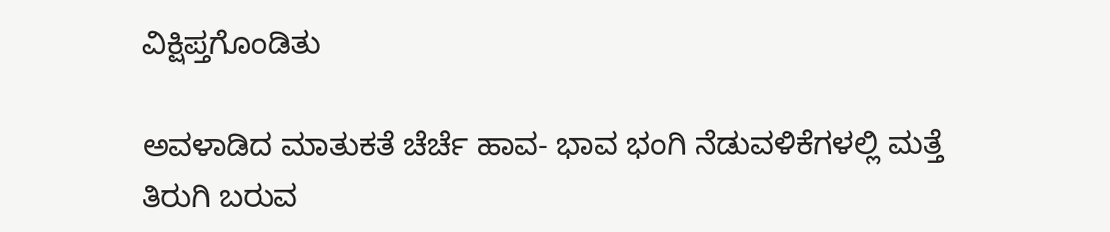ವಿಕ್ಷಿಪ್ತಗೊಂಡಿತು

ಅವಳಾಡಿದ ಮಾತುಕತೆ ಚೆರ್ಚೆ ಹಾವ- ಭಾವ ಭಂಗಿ ನೆಡುವಳಿಕೆಗಳಲ್ಲಿ ಮತ್ತೆ ತಿರುಗಿ ಬರುವ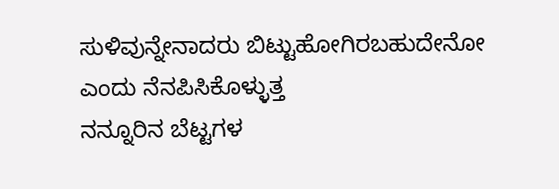ಸುಳಿವುನ್ನೇನಾದರು ಬಿಟ್ಟುಹೋಗಿರಬಹುದೇನೋ ಎಂದು ನೆನಪಿಸಿಕೊಳ್ಳುತ್ತ
ನನ್ನೂರಿನ ಬೆಟ್ಟಗಳ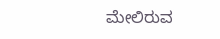ಮೇಲಿರುವ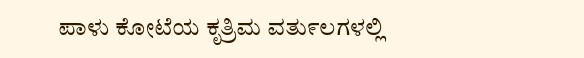ಪಾಳು ಕೋಟೆಯ ಕೃತ್ರಿಮ ವತು೯ಲಗಳಲ್ಲಿ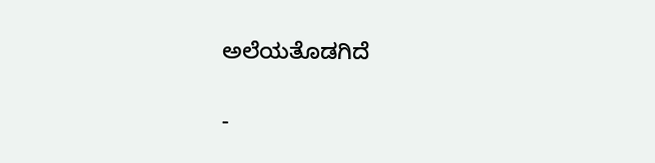ಅಲೆಯತೊಡಗಿದೆ

-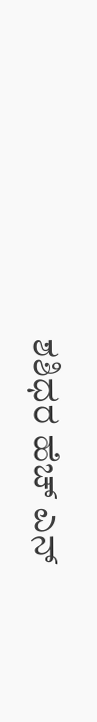ಶಶಿಧರ ಹೆಚ್ ಎನ್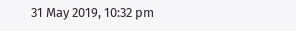31 May 2019, 10:32 pm